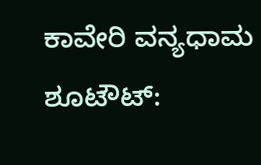ಕಾವೇರಿ ವನ್ಯಧಾಮ ಶೂಟೌಟ್‌: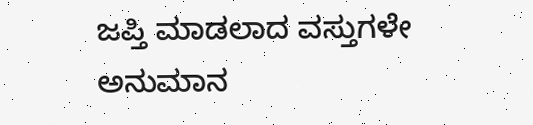ಜಪ್ತಿ ಮಾಡಲಾದ ವಸ್ತುಗಳೇ ಅನುಮಾನ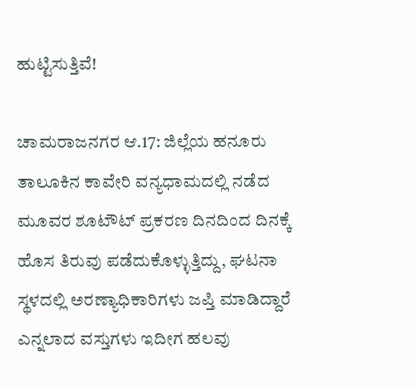ಹುಟ್ಟಿಸುತ್ತಿವೆ!

ಚಾಮರಾಜನಗರ ಆ.17: ಜಿಲ್ಲೆಯ ಹನೂರು ತಾಲೂಕಿನ ಕಾವೇರಿ ವನ್ಯಧಾಮದಲ್ಲಿ ನಡೆದ ಮೂವರ ಶೂಟೌಟ್‌ ಪ್ರಕರಣ ದಿನದಿಂದ ದಿನಕ್ಕೆ ಹೊಸ ತಿರುವು ಪಡೆದುಕೊಳ್ಳುತ್ತಿದ್ದು, ಘಟನಾ ಸ್ಥಳದಲ್ಲಿ ಅರಣ್ಯಾಧಿಕಾರಿಗಳು ಜಪ್ತಿ ಮಾಡಿದ್ದಾರೆ ಎನ್ನಲಾದ ವಸ್ತುಗಳು ಇದೀಗ ಹಲವು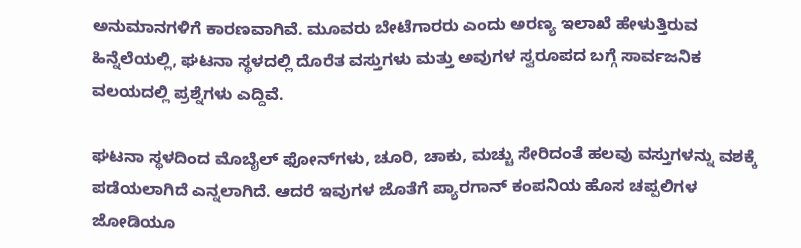ಅನುಮಾನಗಳಿಗೆ ಕಾರಣವಾಗಿವೆ. ಮೂವರು ಬೇಟೆಗಾರರು ಎಂದು ಅರಣ್ಯ ಇಲಾಖೆ ಹೇಳುತ್ತಿರುವ ಹಿನ್ನೆಲೆಯಲ್ಲಿ, ಘಟನಾ ಸ್ಥಳದಲ್ಲಿ ದೊರೆತ ವಸ್ತುಗಳು ಮತ್ತು ಅವುಗಳ ಸ್ವರೂಪದ ಬಗ್ಗೆ ಸಾರ್ವಜನಿಕ ವಲಯದಲ್ಲಿ ಪ್ರಶ್ನೆಗಳು ಎದ್ದಿವೆ.

ಘಟನಾ ಸ್ಥಳದಿಂದ ಮೊಬೈಲ್‌ ಫೋನ್‌ಗಳು, ಚೂರಿ, ಚಾಕು, ಮಚ್ಚು ಸೇರಿದಂತೆ ಹಲವು ವಸ್ತುಗಳನ್ನು ವಶಕ್ಕೆ ಪಡೆಯಲಾಗಿದೆ ಎನ್ನಲಾಗಿದೆ. ಆದರೆ ಇವುಗಳ ಜೊತೆಗೆ ಪ್ಯಾರಗಾನ್‌ ಕಂಪನಿಯ ಹೊಸ ಚಪ್ಪಲಿಗಳ ಜೋಡಿಯೂ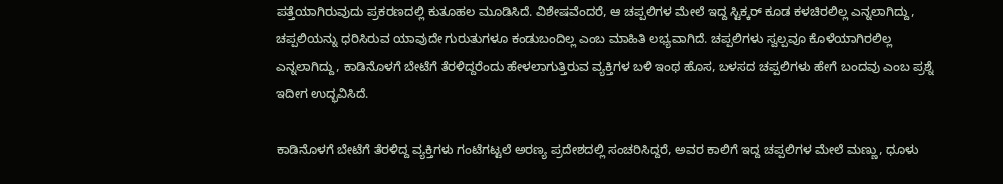ಪತ್ತೆಯಾಗಿರುವುದು ಪ್ರಕರಣದಲ್ಲಿ ಕುತೂಹಲ ಮೂಡಿಸಿದೆ. ವಿಶೇಷವೆಂದರೆ, ಆ ಚಪ್ಪಲಿಗಳ ಮೇಲೆ ಇದ್ದ ಸ್ಟಿಕ್ಕರ್‌ ಕೂಡ ಕಳಚಿರಲಿಲ್ಲ ಎನ್ನಲಾಗಿದ್ದು, ಚಪ್ಪಲಿಯನ್ನು ಧರಿಸಿರುವ ಯಾವುದೇ ಗುರುತುಗಳೂ ಕಂಡುಬಂದಿಲ್ಲ ಎಂಬ ಮಾಹಿತಿ ಲಭ್ಯವಾಗಿದೆ. ಚಪ್ಪಲಿಗಳು ಸ್ವಲ್ಪವೂ ಕೊಳೆಯಾಗಿರಲಿಲ್ಲ ಎನ್ನಲಾಗಿದ್ದು, ಕಾಡಿನೊಳಗೆ ಬೇಟೆಗೆ ತೆರಳಿದ್ದರೆಂದು ಹೇಳಲಾಗುತ್ತಿರುವ ವ್ಯಕ್ತಿಗಳ ಬಳಿ ಇಂಥ ಹೊಸ, ಬಳಸದ ಚಪ್ಪಲಿಗಳು ಹೇಗೆ ಬಂದವು ಎಂಬ ಪ್ರಶ್ನೆ ಇದೀಗ ಉದ್ಭವಿಸಿದೆ.

ಕಾಡಿನೊಳಗೆ ಬೇಟೆಗೆ ತೆರಳಿದ್ದ ವ್ಯಕ್ತಿಗಳು ಗಂಟೆಗಟ್ಟಲೆ ಅರಣ್ಯ ಪ್ರದೇಶದಲ್ಲಿ ಸಂಚರಿಸಿದ್ದರೆ, ಅವರ ಕಾಲಿಗೆ ಇದ್ದ ಚಪ್ಪಲಿಗಳ ಮೇಲೆ ಮಣ್ಣು, ಧೂಳು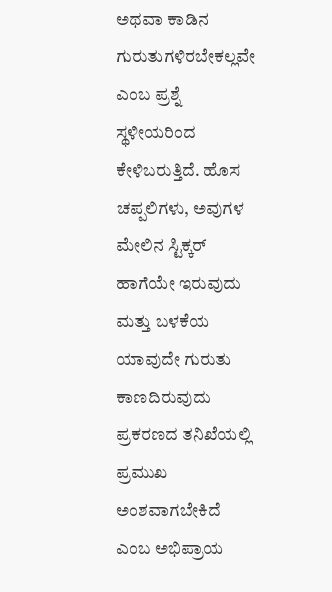ಅಥವಾ ಕಾಡಿನ ಗುರುತುಗಳಿರಬೇಕಲ್ಲವೇ ಎಂಬ ಪ್ರಶ್ನೆ ಸ್ಥಳೀಯರಿಂದ ಕೇಳಿಬರುತ್ತಿದೆ. ಹೊಸ ಚಪ್ಪಲಿಗಳು, ಅವುಗಳ ಮೇಲಿನ ಸ್ಟಿಕ್ಕರ್‌ ಹಾಗೆಯೇ ಇರುವುದು ಮತ್ತು ಬಳಕೆಯ ಯಾವುದೇ ಗುರುತು ಕಾಣದಿರುವುದು ಪ್ರಕರಣದ ತನಿಖೆಯಲ್ಲಿ ಪ್ರಮುಖ ಅಂಶವಾಗಬೇಕಿದೆ ಎಂಬ ಅಭಿಪ್ರಾಯ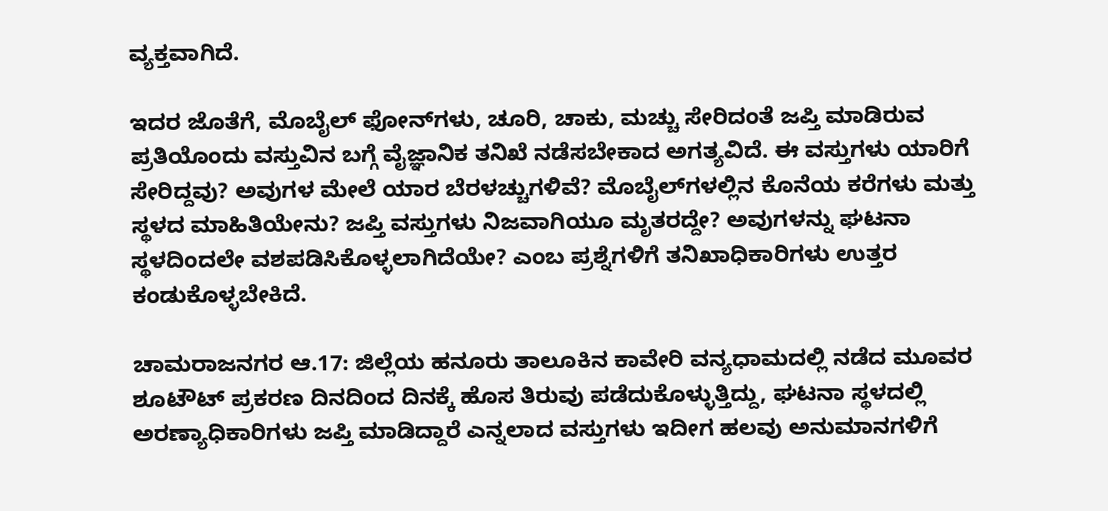ವ್ಯಕ್ತವಾಗಿದೆ.

ಇದರ ಜೊತೆಗೆ, ಮೊಬೈಲ್‌ ಫೋನ್‌ಗಳು, ಚೂರಿ, ಚಾಕು, ಮಚ್ಚು ಸೇರಿದಂತೆ ಜಪ್ತಿ ಮಾಡಿರುವ ಪ್ರತಿಯೊಂದು ವಸ್ತುವಿನ ಬಗ್ಗೆ ವೈಜ್ಞಾನಿಕ ತನಿಖೆ ನಡೆಸಬೇಕಾದ ಅಗತ್ಯವಿದೆ. ಈ ವಸ್ತುಗಳು ಯಾರಿಗೆ ಸೇರಿದ್ದವು? ಅವುಗಳ ಮೇಲೆ ಯಾರ ಬೆರಳಚ್ಚುಗಳಿವೆ? ಮೊಬೈಲ್‌ಗಳಲ್ಲಿನ ಕೊನೆಯ ಕರೆಗಳು ಮತ್ತು ಸ್ಥಳದ ಮಾಹಿತಿಯೇನು? ಜಪ್ತಿ ವಸ್ತುಗಳು ನಿಜವಾಗಿಯೂ ಮೃತರದ್ದೇ? ಅವುಗಳನ್ನು ಘಟನಾ ಸ್ಥಳದಿಂದಲೇ ವಶಪಡಿಸಿಕೊಳ್ಳಲಾಗಿದೆಯೇ? ಎಂಬ ಪ್ರಶ್ನೆಗಳಿಗೆ ತನಿಖಾಧಿಕಾರಿಗಳು ಉತ್ತರ ಕಂಡುಕೊಳ್ಳಬೇಕಿದೆ.

ಚಾಮರಾಜನಗರ ಆ.17: ಜಿಲ್ಲೆಯ ಹನೂರು ತಾಲೂಕಿನ ಕಾವೇರಿ ವನ್ಯಧಾಮದಲ್ಲಿ ನಡೆದ ಮೂವರ ಶೂಟೌಟ್‌ ಪ್ರಕರಣ ದಿನದಿಂದ ದಿನಕ್ಕೆ ಹೊಸ ತಿರುವು ಪಡೆದುಕೊಳ್ಳುತ್ತಿದ್ದು, ಘಟನಾ ಸ್ಥಳದಲ್ಲಿ ಅರಣ್ಯಾಧಿಕಾರಿಗಳು ಜಪ್ತಿ ಮಾಡಿದ್ದಾರೆ ಎನ್ನಲಾದ ವಸ್ತುಗಳು ಇದೀಗ ಹಲವು ಅನುಮಾನಗಳಿಗೆ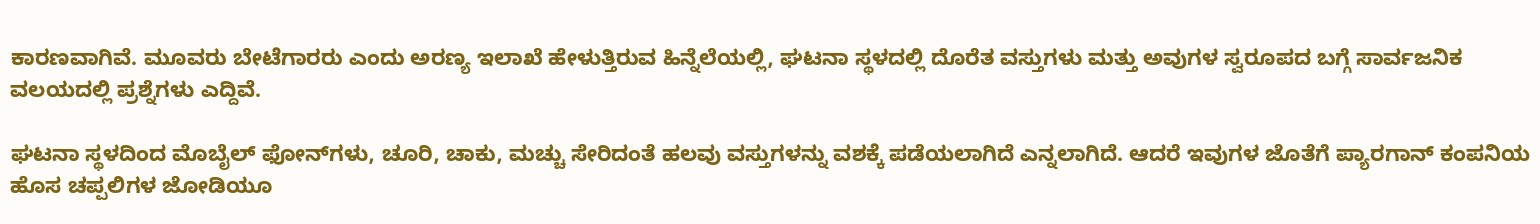ಕಾರಣವಾಗಿವೆ. ಮೂವರು ಬೇಟೆಗಾರರು ಎಂದು ಅರಣ್ಯ ಇಲಾಖೆ ಹೇಳುತ್ತಿರುವ ಹಿನ್ನೆಲೆಯಲ್ಲಿ, ಘಟನಾ ಸ್ಥಳದಲ್ಲಿ ದೊರೆತ ವಸ್ತುಗಳು ಮತ್ತು ಅವುಗಳ ಸ್ವರೂಪದ ಬಗ್ಗೆ ಸಾರ್ವಜನಿಕ ವಲಯದಲ್ಲಿ ಪ್ರಶ್ನೆಗಳು ಎದ್ದಿವೆ.

ಘಟನಾ ಸ್ಥಳದಿಂದ ಮೊಬೈಲ್‌ ಫೋನ್‌ಗಳು, ಚೂರಿ, ಚಾಕು, ಮಚ್ಚು ಸೇರಿದಂತೆ ಹಲವು ವಸ್ತುಗಳನ್ನು ವಶಕ್ಕೆ ಪಡೆಯಲಾಗಿದೆ ಎನ್ನಲಾಗಿದೆ. ಆದರೆ ಇವುಗಳ ಜೊತೆಗೆ ಪ್ಯಾರಗಾನ್‌ ಕಂಪನಿಯ ಹೊಸ ಚಪ್ಪಲಿಗಳ ಜೋಡಿಯೂ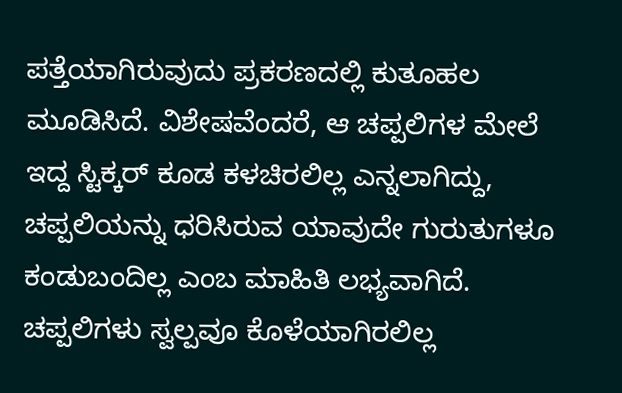ಪತ್ತೆಯಾಗಿರುವುದು ಪ್ರಕರಣದಲ್ಲಿ ಕುತೂಹಲ ಮೂಡಿಸಿದೆ. ವಿಶೇಷವೆಂದರೆ, ಆ ಚಪ್ಪಲಿಗಳ ಮೇಲೆ ಇದ್ದ ಸ್ಟಿಕ್ಕರ್‌ ಕೂಡ ಕಳಚಿರಲಿಲ್ಲ ಎನ್ನಲಾಗಿದ್ದು, ಚಪ್ಪಲಿಯನ್ನು ಧರಿಸಿರುವ ಯಾವುದೇ ಗುರುತುಗಳೂ ಕಂಡುಬಂದಿಲ್ಲ ಎಂಬ ಮಾಹಿತಿ ಲಭ್ಯವಾಗಿದೆ. ಚಪ್ಪಲಿಗಳು ಸ್ವಲ್ಪವೂ ಕೊಳೆಯಾಗಿರಲಿಲ್ಲ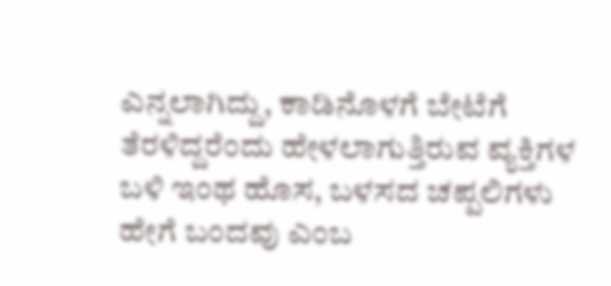ಎನ್ನಲಾಗಿದ್ದು, ಕಾಡಿನೊಳಗೆ ಬೇಟೆಗೆ ತೆರಳಿದ್ದರೆಂದು ಹೇಳಲಾಗುತ್ತಿರುವ ವ್ಯಕ್ತಿಗಳ ಬಳಿ ಇಂಥ ಹೊಸ, ಬಳಸದ ಚಪ್ಪಲಿಗಳು ಹೇಗೆ ಬಂದವು ಎಂಬ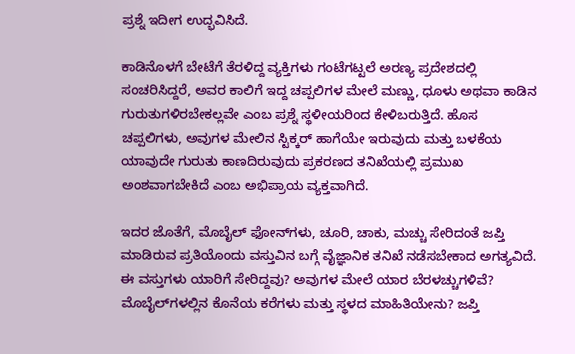ಪ್ರಶ್ನೆ ಇದೀಗ ಉದ್ಭವಿಸಿದೆ.

ಕಾಡಿನೊಳಗೆ ಬೇಟೆಗೆ ತೆರಳಿದ್ದ ವ್ಯಕ್ತಿಗಳು ಗಂಟೆಗಟ್ಟಲೆ ಅರಣ್ಯ ಪ್ರದೇಶದಲ್ಲಿ ಸಂಚರಿಸಿದ್ದರೆ, ಅವರ ಕಾಲಿಗೆ ಇದ್ದ ಚಪ್ಪಲಿಗಳ ಮೇಲೆ ಮಣ್ಣು, ಧೂಳು ಅಥವಾ ಕಾಡಿನ ಗುರುತುಗಳಿರಬೇಕಲ್ಲವೇ ಎಂಬ ಪ್ರಶ್ನೆ ಸ್ಥಳೀಯರಿಂದ ಕೇಳಿಬರುತ್ತಿದೆ. ಹೊಸ ಚಪ್ಪಲಿಗಳು, ಅವುಗಳ ಮೇಲಿನ ಸ್ಟಿಕ್ಕರ್‌ ಹಾಗೆಯೇ ಇರುವುದು ಮತ್ತು ಬಳಕೆಯ ಯಾವುದೇ ಗುರುತು ಕಾಣದಿರುವುದು ಪ್ರಕರಣದ ತನಿಖೆಯಲ್ಲಿ ಪ್ರಮುಖ ಅಂಶವಾಗಬೇಕಿದೆ ಎಂಬ ಅಭಿಪ್ರಾಯ ವ್ಯಕ್ತವಾಗಿದೆ.

ಇದರ ಜೊತೆಗೆ, ಮೊಬೈಲ್‌ ಫೋನ್‌ಗಳು, ಚೂರಿ, ಚಾಕು, ಮಚ್ಚು ಸೇರಿದಂತೆ ಜಪ್ತಿ ಮಾಡಿರುವ ಪ್ರತಿಯೊಂದು ವಸ್ತುವಿನ ಬಗ್ಗೆ ವೈಜ್ಞಾನಿಕ ತನಿಖೆ ನಡೆಸಬೇಕಾದ ಅಗತ್ಯವಿದೆ. ಈ ವಸ್ತುಗಳು ಯಾರಿಗೆ ಸೇರಿದ್ದವು? ಅವುಗಳ ಮೇಲೆ ಯಾರ ಬೆರಳಚ್ಚುಗಳಿವೆ? ಮೊಬೈಲ್‌ಗಳಲ್ಲಿನ ಕೊನೆಯ ಕರೆಗಳು ಮತ್ತು ಸ್ಥಳದ ಮಾಹಿತಿಯೇನು? ಜಪ್ತಿ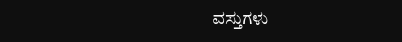ವಸ್ತುಗಳು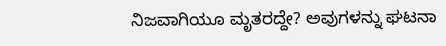ನಿಜವಾಗಿಯೂ ಮೃತರದ್ದೇ? ಅವುಗಳನ್ನು ಘಟನಾ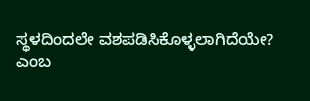ಸ್ಥಳದಿಂದಲೇ ವಶಪಡಿಸಿಕೊಳ್ಳಲಾಗಿದೆಯೇ? ಎಂಬ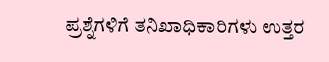ಪ್ರಶ್ನೆಗಳಿಗೆ ತನಿಖಾಧಿಕಾರಿಗಳು ಉತ್ತರ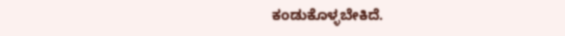ಕಂಡುಕೊಳ್ಳಬೇಕಿದೆ.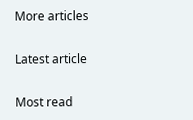More articles

Latest article

Most read